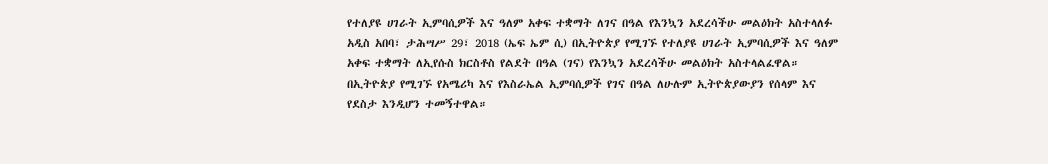የተለያዩ ሀገራት ኢምባሲዎች እና ዓለም አቀፍ ተቋማት ለገና በዓል የእንኳን አደረሳችሁ መልዕክት አስተላለፉ
አዲስ አበባ፣ ታሕሣሥ 29፣ 2018 (ኤፍ ኤም ሲ) በኢትዮጵያ የሚገኙ የተለያዩ ሀገራት ኢምባሲዎች እና ዓለም አቀፍ ተቋማት ለኢየሱስ ክርስቶስ የልደት በዓል (ገና) የእንኳን አደረሳችሁ መልዕክት አስተላልፈዋል።
በኢትዮጵያ የሚገኙ የአሜሪካ እና የእስራኤል ኢምባሲዎች የገና በዓል ለሁሉም ኢትዮጵያውያን የሰላም እና የደስታ እንዲሆን ተመኝተዋል።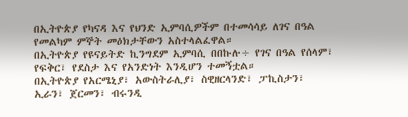በኢትዮጵያ የካናዳ እና የህንድ ኢምባሲዎችም በተመሳሳይ ለገና በዓል የመልካም ምኞት መዕክታቸውን አስተላልፈዋል።
በኢትዮጵያ የዩናይትድ ኪንግደም ኢምባሲ በበኩሉ÷ የገና በዓል የሰላም፣ የፍቅር፣ የደስታ እና የአንድነት እንዲሆን ተመኝቷል።
በኢትዮጵያ የአርሜኒያ፣ አውስትራሊያ፣ ስዊዘርላንድ፣ ፓኪስታን፣ ኢራን፣ ጀርመን፣ ብሩንዲ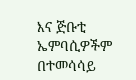እና ጅቡቲ ኤምባሲዎችም በተመሳሳይ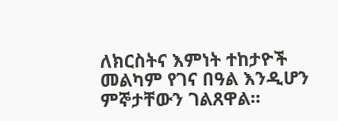ለክርስትና እምነት ተከታዮች መልካም የገና በዓል እንዲሆን ምኞታቸውን ገልጸዋል።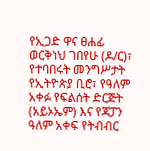የኢጋድ ዋና ፀሐፊ ወርቅነህ ገበየሁ (ዶ/ር)፣ የተባበሩት መንግሥታት የኢትዮጵያ ቢሮ፣ የዓለም አቀፉ የፍልሰት ድርጅት (አይኦኤም) እና የጃፓን ዓለም አቀፍ የትብብር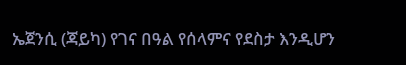ኤጀንሲ (ጃይካ) የገና በዓል የሰላምና የደስታ እንዲሆን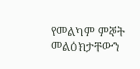የመልካም ምኞት መልዕክታቸውን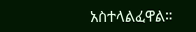አስተላልፈዋል።